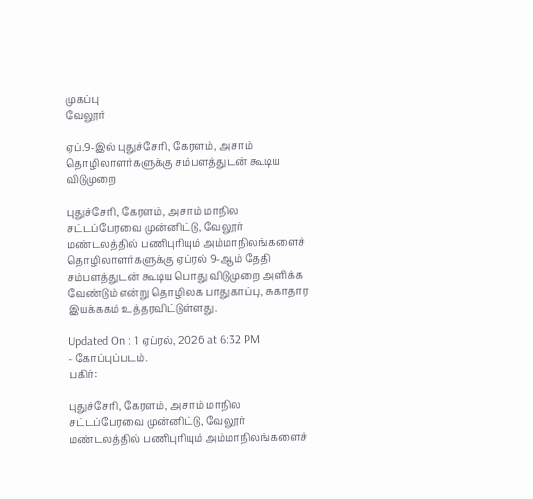முகப்பு
வேலூர்

ஏப்.9-இல் புதுச்சேரி, கேரளம், அசாம் தொழிலாளர்களுக்கு சம்பளத்துடன் கூடிய விடுமுறை

புதுச்சேரி, கேரளம், அசாம் மாநில சட்டப்பேரவை முன்னிட்டு, வேலூர் மண்டலத்தில் பணிபுரியும் அம்மாநிலங்களைச் தொழிலாளர்களுக்கு ஏப்ரல் 9-ஆம் தேதி சம்பளத்துடன் கூடிய பொது விடுமுறை அளிக்க வேண்டும் என்று தொழிலக பாதுகாப்பு, சுகாதார இயக்ககம் உத்தரவிட்டுள்ளது.

Updated On : 1 ஏப்ரல், 2026 at 6:32 PM
- கோப்புப்படம்.
பகிர்:

புதுச்சேரி, கேரளம், அசாம் மாநில சட்டப்பேரவை முன்னிட்டு, வேலூர் மண்டலத்தில் பணிபுரியும் அம்மாநிலங்களைச்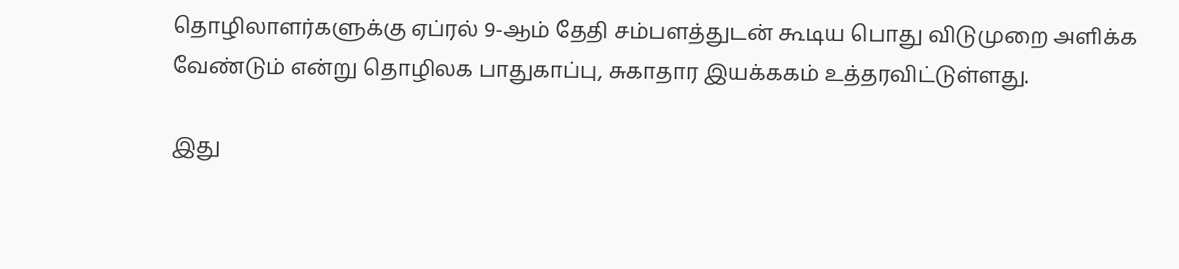தொழிலாளர்களுக்கு ஏப்ரல் 9-ஆம் தேதி சம்பளத்துடன் கூடிய பொது விடுமுறை அளிக்க வேண்டும் என்று தொழிலக பாதுகாப்பு, சுகாதார இயக்ககம் உத்தரவிட்டுள்ளது.

இது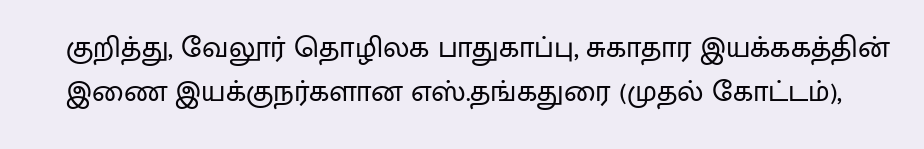குறித்து, வேலூர் தொழிலக பாதுகாப்பு, சுகாதார இயக்ககத்தின் இணை இயக்குநர்களான எஸ்.தங்கதுரை (முதல் கோட்டம்),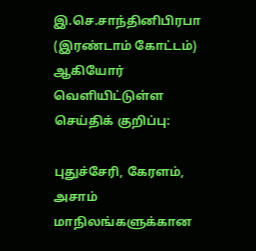இ.செ.சாந்தினிபிரபா (இரண்டாம் கோட்டம்) ஆகியோர் வெளியிட்டுள்ள செய்திக் குறிப்பு:

புதுச்சேரி, கேரளம், அசாம் மாநிலங்களுக்கான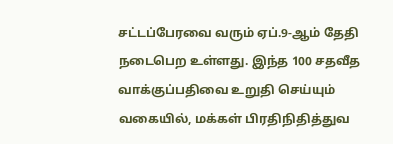சட்டப்பேரவை வரும் ஏப்.9-ஆம் தேதி நடைபெற உள்ளது. இந்த 100 சதவீத வாக்குப்பதிவை உறுதி செய்யும் வகையில், மக்கள் பிரதிநிதித்துவ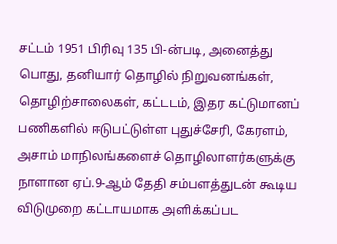சட்டம் 1951 பிரிவு 135 பி-ன்படி, அனைத்து பொது, தனியார் தொழில் நிறுவனங்கள், தொழிற்சாலைகள், கட்டடம், இதர கட்டுமானப் பணிகளில் ஈடுபட்டுள்ள புதுச்சேரி, கேரளம், அசாம் மாநிலங்களைச் தொழிலாளர்களுக்கு நாளான ஏப்.9-ஆம் தேதி சம்பளத்துடன் கூடிய விடுமுறை கட்டாயமாக அளிக்கப்பட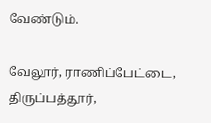வேண்டும்.

வேலூர், ராணிப்பேட்டை, திருப்பத்தூர்,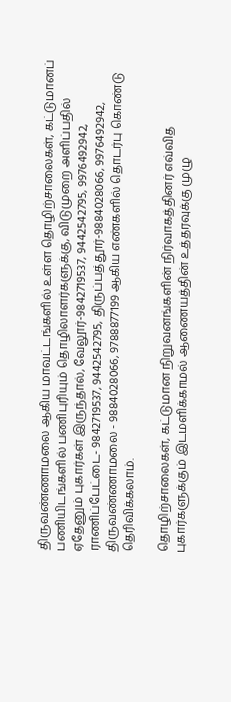திருவண்ணாமலை ஆகிய மாவட்டங்களில் உள்ள தொழிற்சாலைகள், கட்டுமானப் பணியிடங்களில் பணிபுரியும் தொழிலாளர்களுக்கு, விடுமுறை அளிப்பதில் ஏதேனும் புகார்கள் இருந்தால், வேலூர்-9842719537, 9442542795, 9976492942, ராணிப்பேட்டை- 9842719537, 9442542795, திருப்பத்தூர்-9884028066, 9976492942, திருவண்ணாமலை - 9884028066, 9788877199 ஆகிய எண்களில் தொடர்பு கொண்டு தெரிவிக்கலாம்.

தொழிற்சாலைகள், கட்டுமான நிறுவனங்களின் நிர்வாகத்தினர் எவ்வித புகார்களுக்கும் இடமளிக்காமல் ஆணையத்தின் உத்தரவுக்கு முழு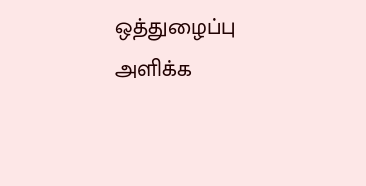ஒத்துழைப்பு அளிக்க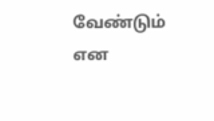வேண்டும் என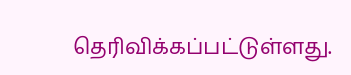தெரிவிக்கப்பட்டுள்ளது.